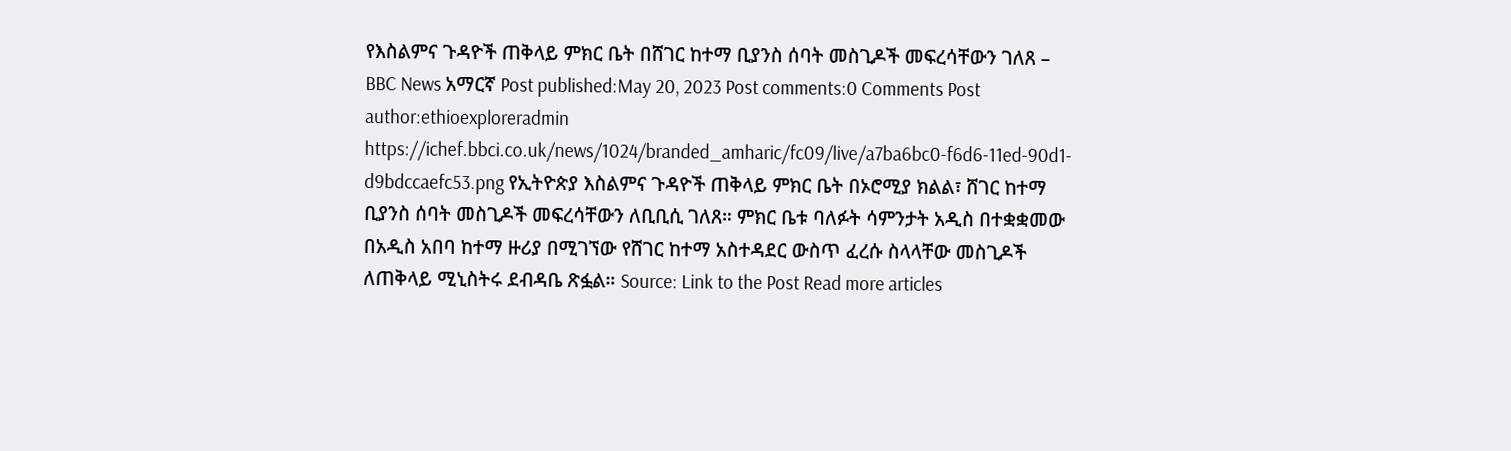የእስልምና ጉዳዮች ጠቅላይ ምክር ቤት በሸገር ከተማ ቢያንስ ሰባት መስጊዶች መፍረሳቸውን ገለጸ – BBC News አማርኛ Post published:May 20, 2023 Post comments:0 Comments Post author:ethioexploreradmin https://ichef.bbci.co.uk/news/1024/branded_amharic/fc09/live/a7ba6bc0-f6d6-11ed-90d1-d9bdccaefc53.png የኢትዮጵያ እስልምና ጉዳዮች ጠቅላይ ምክር ቤት በኦሮሚያ ክልል፣ ሸገር ከተማ ቢያንስ ሰባት መስጊዶች መፍረሳቸውን ለቢቢሲ ገለጸ። ምክር ቤቱ ባለፉት ሳምንታት አዲስ በተቋቋመው በአዲስ አበባ ከተማ ዙሪያ በሚገኘው የሸገር ከተማ አስተዳደር ውስጥ ፈረሱ ስላላቸው መስጊዶች ለጠቅላይ ሚኒስትሩ ደብዳቤ ጽፏል። Source: Link to the Post Read more articles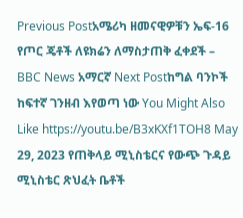Previous Postአሜሪካ ዘመናዊዎቹን ኤፍ-16 የጦር ጄቶች ለዩክሬን ለማስታጠቅ ፈቀደች – BBC News አማርኛ Next Postከግል ባንኮች ከፍተኛ ገንዘብ እየወጣ ነው You Might Also Like https://youtu.be/B3xKXf1TOH8 May 29, 2023 የጠቅላይ ሚኒስቴርና የውጭ ጉዳይ ሚኒስቴር ጽህፈት ቤቶች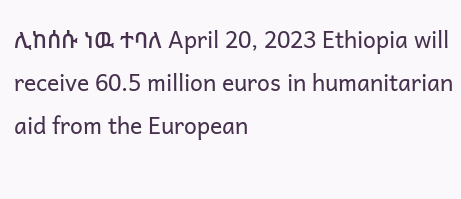ሊከሰሱ ነዉ ተባለ April 20, 2023 Ethiopia will receive 60.5 million euros in humanitarian aid from the European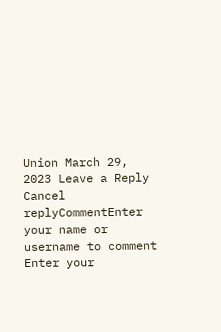Union March 29, 2023 Leave a Reply Cancel replyCommentEnter your name or username to comment Enter your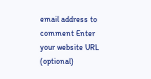email address to comment Enter your website URL (optional)